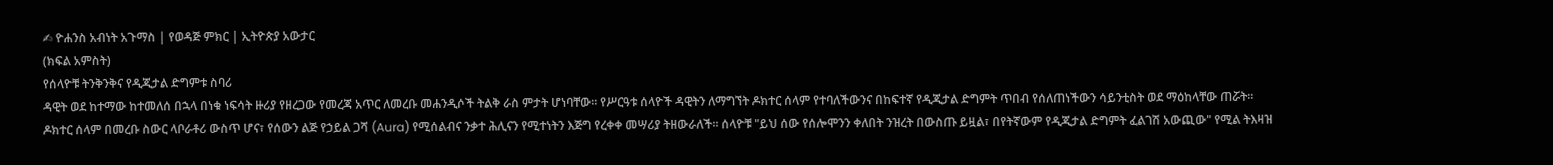✍ ዮሐንስ አብነት አጉማስ | የወዳጅ ምክር | ኢትዮጵያ አውታር
(ክፍል አምስት)
የሰላዮቹ ትንቅንቅና የዲጂታል ድግምቱ ስባሪ
ዳዊት ወደ ከተማው ከተመለሰ በኋላ በነቁ ነፍሳት ዙሪያ የዘረጋው የመረጃ አጥር ለመረቡ መሐንዲሶች ትልቅ ራስ ምታት ሆነባቸው። የሥርዓቱ ሰላዮች ዳዊትን ለማግኘት ዶክተር ሰላም የተባለችውንና በከፍተኛ የዲጂታል ድግምት ጥበብ የሰለጠነችውን ሳይንቲስት ወደ ማዕከላቸው ጠሯት። ዶክተር ሰላም በመረቡ ስውር ላቦራቶሪ ውስጥ ሆና፣ የሰውን ልጅ የኃይል ጋሻ (Aura) የሚሰልብና ንቃተ ሕሊናን የሚተነትን እጅግ የረቀቀ መሣሪያ ትዘውራለች። ሰላዮቹ "ይህ ሰው የሰሎሞንን ቀለበት ንዝረት በውስጡ ይዟል፣ በየትኛውም የዲጂታል ድግምት ፈልገሽ አውጪው" የሚል ትእዛዝ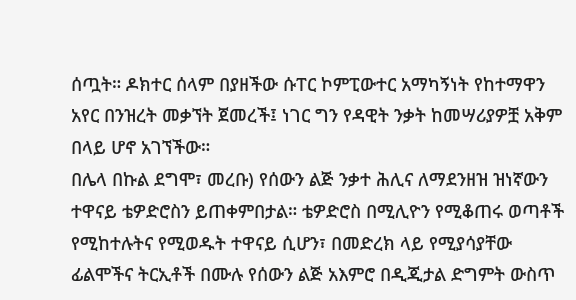ሰጧት። ዶክተር ሰላም በያዘችው ሱፐር ኮምፒውተር አማካኝነት የከተማዋን አየር በንዝረት መቃኘት ጀመረች፤ ነገር ግን የዳዊት ንቃት ከመሣሪያዎቿ አቅም በላይ ሆኖ አገኘችው።
በሌላ በኩል ደግሞ፣ መረቡ) የሰውን ልጅ ንቃተ ሕሊና ለማደንዘዝ ዝነኛውን ተዋናይ ቴዎድሮስን ይጠቀምበታል። ቴዎድሮስ በሚሊዮን የሚቆጠሩ ወጣቶች የሚከተሉትና የሚወዱት ተዋናይ ሲሆን፣ በመድረክ ላይ የሚያሳያቸው ፊልሞችና ትርኢቶች በሙሉ የሰውን ልጅ አእምሮ በዲጂታል ድግምት ውስጥ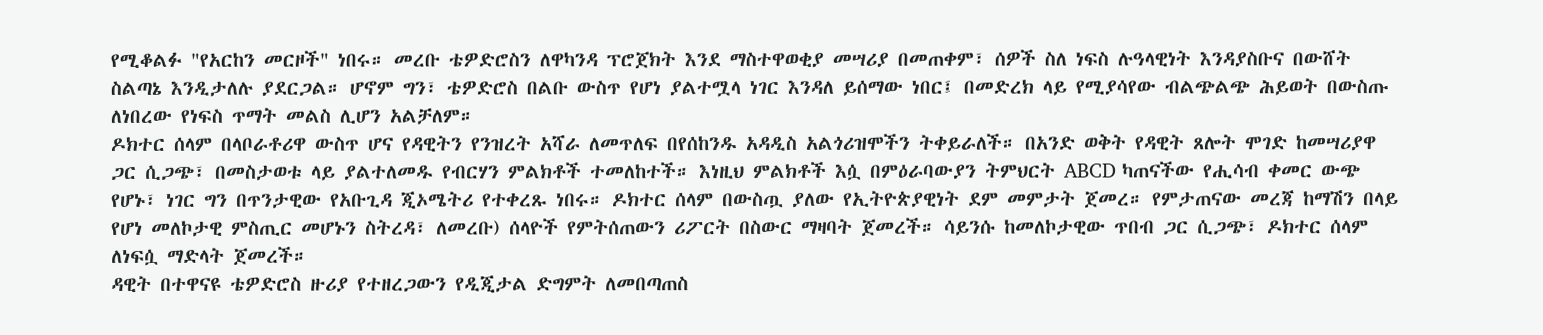የሚቆልፉ "የአርከን መርዞች" ነበሩ። መረቡ ቴዎድሮስን ለዋካንዳ ፕሮጀክት እንደ ማስተዋወቂያ መሣሪያ በመጠቀም፣ ሰዎች ስለ ነፍስ ሉዓላዊነት እንዳያስቡና በውሸት ስልጣኔ እንዲታለሉ ያደርጋል። ሆኖም ግን፣ ቴዎድሮስ በልቡ ውስጥ የሆነ ያልተሟላ ነገር እንዳለ ይሰማው ነበር፤ በመድረክ ላይ የሚያሳየው ብልጭልጭ ሕይወት በውስጡ ለነበረው የነፍስ ጥማት መልስ ሊሆን አልቻለም።
ዶክተር ሰላም በላቦራቶሪዋ ውስጥ ሆና የዳዊትን የንዝረት አሻራ ለመጥለፍ በየሰከንዱ አዳዲስ አልጎሪዝሞችን ትቀይራለች። በአንድ ወቅት የዳዊት ጸሎት ሞገድ ከመሣሪያዋ ጋር ሲጋጭ፣ በመስታወቱ ላይ ያልተለመዱ የብርሃን ምልክቶች ተመለከተች። እነዚህ ምልክቶች እሷ በምዕራባውያን ትምህርት ABCD ካጠናችው የሒሳብ ቀመር ውጭ የሆኑ፣ ነገር ግን በጥንታዊው የአቡጊዳ ጂኦሜትሪ የተቀረጹ ነበሩ። ዶክተር ሰላም በውስጧ ያለው የኢትዮጵያዊነት ደም መምታት ጀመረ። የምታጠናው መረጃ ከማሽን በላይ የሆነ መለኮታዊ ምስጢር መሆኑን ስትረዳ፣ ለመረቡ) ሰላዮች የምትሰጠውን ሪፖርት በስውር ማዛባት ጀመረች። ሳይንሱ ከመለኮታዊው ጥበብ ጋር ሲጋጭ፣ ዶክተር ሰላም ለነፍሷ ማድላት ጀመረች።
ዳዊት በተዋናዩ ቴዎድሮስ ዙሪያ የተዘረጋውን የዲጂታል ድግምት ለመበጣጠስ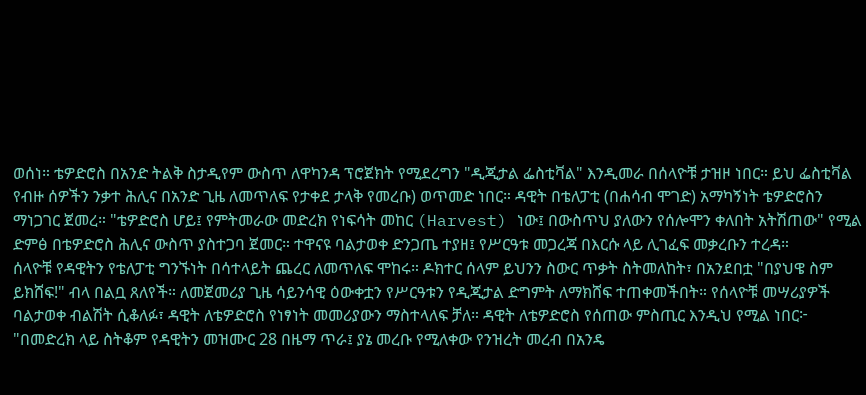ወሰነ። ቴዎድሮስ በአንድ ትልቅ ስታዲየም ውስጥ ለዋካንዳ ፕሮጀክት የሚደረግን "ዲጂታል ፌስቲቫል" እንዲመራ በሰላዮቹ ታዝዞ ነበር። ይህ ፌስቲቫል የብዙ ሰዎችን ንቃተ ሕሊና በአንድ ጊዜ ለመጥለፍ የታቀደ ታላቅ የመረቡ) ወጥመድ ነበር። ዳዊት በቴለፓቲ (በሐሳብ ሞገድ) አማካኝነት ቴዎድሮስን ማነጋገር ጀመረ። "ቴዎድሮስ ሆይ፤ የምትመራው መድረክ የነፍሳት መከር (Harvest) ነው፤ በውስጥህ ያለውን የሰሎሞን ቀለበት አትሽጠው" የሚል ድምፅ በቴዎድሮስ ሕሊና ውስጥ ያስተጋባ ጀመር። ተዋናዩ ባልታወቀ ድንጋጤ ተያዘ፤ የሥርዓቱ መጋረጃ በእርሱ ላይ ሊገፈፍ መቃረቡን ተረዳ።
ሰላዮቹ የዳዊትን የቴለፓቲ ግንኙነት በሳተላይት ጨረር ለመጥለፍ ሞከሩ። ዶክተር ሰላም ይህንን ስውር ጥቃት ስትመለከት፣ በአንደበቷ "በያህዌ ስም ይክሸፍ!" ብላ በልቧ ጸለየች። ለመጀመሪያ ጊዜ ሳይንሳዊ ዕውቀቷን የሥርዓቱን የዲጂታል ድግምት ለማክሸፍ ተጠቀመችበት። የሰላዮቹ መሣሪያዎች ባልታወቀ ብልሽት ሲቆለፉ፣ ዳዊት ለቴዎድሮስ የነፃነት መመሪያውን ማስተላለፍ ቻለ። ዳዊት ለቴዎድሮስ የሰጠው ምስጢር እንዲህ የሚል ነበር፦ "በመድረክ ላይ ስትቆም የዳዊትን መዝሙር 28 በዜማ ጥራ፤ ያኔ መረቡ የሚለቀው የንዝረት መረብ በአንዴ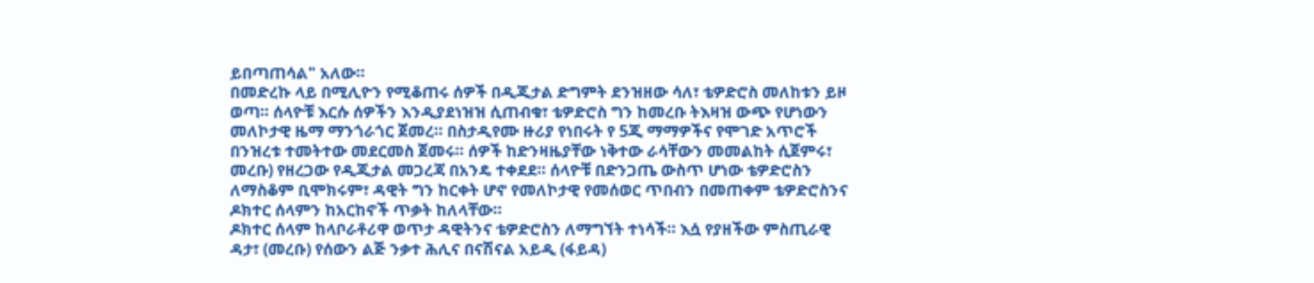ይበጣጠሳል" አለው።
በመድረኩ ላይ በሚሊዮን የሚቆጠሩ ሰዎች በዲጂታል ድግምት ደንዝዘው ሳለ፣ ቴዎድሮስ መለከቱን ይዞ ወጣ። ሰላዮቹ እርሱ ሰዎችን እንዲያደነዝዝ ሲጠብቁ፣ ቴዎድሮስ ግን ከመረቡ ትእዛዝ ውጭ የሆነውን መለኮታዊ ዜማ ማንጎራጎር ጀመረ። በስታዲየሙ ዙሪያ የነበሩት የ 5ጂ ማማዎችና የሞገድ አጥሮች በንዝረቱ ተመትተው መደርመስ ጀመሩ። ሰዎች ከድንዛዜያቸው ነቅተው ራሳቸውን መመልከት ሲጀምሩ፣ መረቡ) የዘረጋው የዲጂታል መጋረጃ በአንዴ ተቀደደ። ሰላዮቹ በድንጋጤ ውስጥ ሆነው ቴዎድሮስን ለማስቆም ቢሞክሩም፣ ዳዊት ግን ከርቀት ሆኖ የመለኮታዊ የመሰወር ጥበብን በመጠቀም ቴዎድሮስንና ዶክተር ሰላምን ከአርከኖች ጥቃት ከለላቸው።
ዶክተር ሰላም ከላቦራቶሪዋ ወጥታ ዳዊትንና ቴዎድሮስን ለማግኘት ተነሳች። እሷ የያዘችው ምስጢራዊ ዳታ፣ (መረቡ) የሰውን ልጅ ንቃተ ሕሊና በናሽናል አይዲ (ፋይዳ)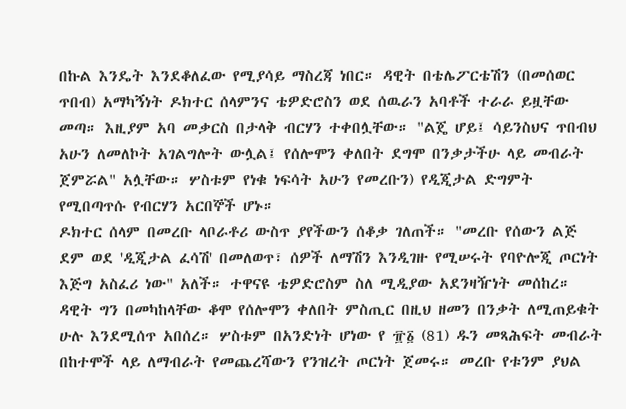በኩል እንዴት እንደቆለፈው የሚያሳይ ማስረጃ ነበር። ዳዊት በቴሌፖርቴሽን (በመሰወር ጥበብ) አማካኝነት ዶክተር ሰላምንና ቴዎድሮስን ወደ ሰዉራን አባቶች ተራራ ይዟቸው መጣ። እዚያም አባ መቃርስ በታላቅ ብርሃን ተቀበሏቸው። "ልጄ ሆይ፤ ሳይንስህና ጥበብህ አሁን ለመለኮት አገልግሎት ውሏል፤ የሰሎሞን ቀለበት ደግሞ በንቃታችሁ ላይ መብራት ጀምሯል" አሏቸው። ሦስቱም የነቁ ነፍሳት አሁን የመረቡን) የዲጂታል ድግምት የሚበጣጥሱ የብርሃን አርበኞች ሆኑ።
ዶክተር ሰላም በመረቡ ላቦራቶሪ ውስጥ ያየችውን ሰቆቃ ገለጠች። "መረቡ የሰውን ልጅ ደም ወደ 'ዲጂታል ፈሳሽ' በመለወጥ፣ ሰዎች ለማሽን እንዲገዙ የሚሠሩት የባዮሎጂ ጦርነት እጅግ አስፈሪ ነው" አለች። ተዋናዩ ቴዎድሮስም ስለ ሚዲያው አደንዛዥነት መሰከረ። ዳዊት ግን በመካከላቸው ቆሞ የሰሎሞን ቀለበት ምስጢር በዚህ ዘመን በንቃት ለሚጠይቁት ሁሉ እንደሚሰጥ አበሰረ። ሦስቱም በአንድነት ሆነው የ ፹፩ (81) ዱን መጻሕፍት መብራት በከተሞች ላይ ለማብራት የመጨረሻውን የንዝረት ጦርነት ጀመሩ። መረቡ የቱንም ያህል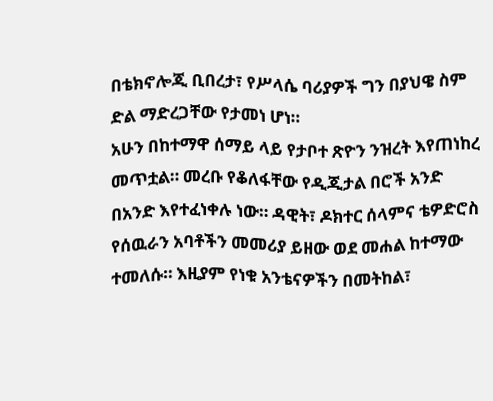በቴክኖሎጂ ቢበረታ፣ የሥላሴ ባሪያዎች ግን በያህዌ ስም ድል ማድረጋቸው የታመነ ሆነ።
አሁን በከተማዋ ሰማይ ላይ የታቦተ ጽዮን ንዝረት እየጠነከረ መጥቷል። መረቡ የቆለፋቸው የዲጂታል በሮች አንድ በአንድ እየተፈነቀሉ ነው። ዳዊት፣ ዶክተር ሰላምና ቴዎድሮስ የሰዉራን አባቶችን መመሪያ ይዘው ወደ መሐል ከተማው ተመለሱ። እዚያም የነቁ አንቴናዎችን በመትከል፣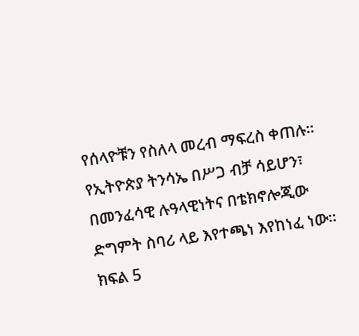የሰላዮቹን የስለላ መረብ ማፍረስ ቀጠሉ። የኢትዮጵያ ትንሳኤ በሥጋ ብቻ ሳይሆን፣ በመንፈሳዊ ሉዓላዊነትና በቴክኖሎጂው ድግምት ስባሪ ላይ እየተጫነ እየከነፈ ነው። ክፍል 5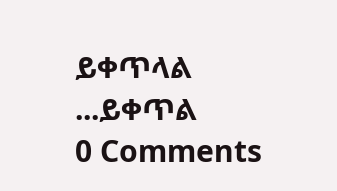ይቀጥላል ...ይቀጥል
0 Comments